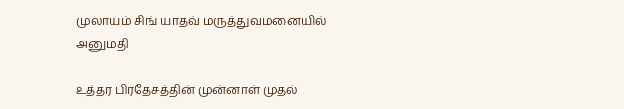முலாயம் சிங் யாதவ் மருத்துவமனையில் அனுமதி

உத்தர பிரதேசத்தின் முன்னாள் முதல்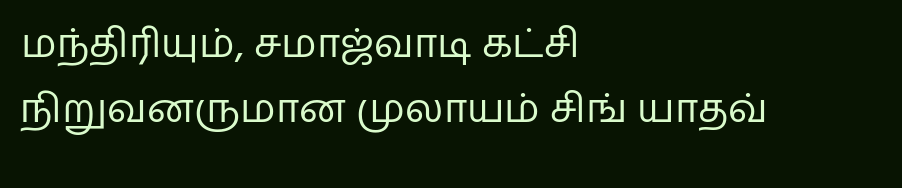மந்திரியும், சமாஜ்வாடி கட்சி நிறுவனருமான முலாயம் சிங் யாதவ்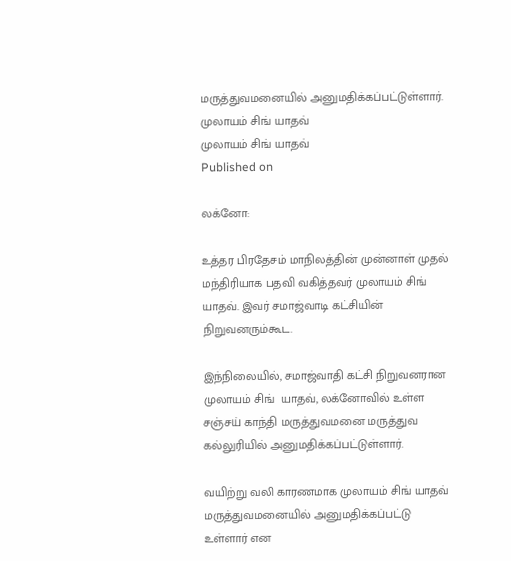மருத்துவமனையில் அனுமதிக்கப்பட்டுள்ளார்.
முலாயம் சிங் யாதவ்
முலாயம் சிங் யாதவ்
Published on

லக்னோ:

உத்தர பிரதேசம் மாநிலத்தின் முன்னாள் முதல் மந்திரியாக பதவி வகித்தவர் முலாயம் சிங் யாதவ். இவர் சமாஜ்வாடி கட்சியின் நிறுவனரும்கூட.

இந்நிலையில், சமாஜ்வாதி கட்சி நிறுவனரான முலாயம் சிங்  யாதவ், லக்னோவில் உள்ள சஞ்சய் காந்தி மருத்துவமனை மருத்துவ கல்லுரியில் அனுமதிக்கப்பட்டுள்ளார்.

வயிற்று வலி காரணமாக முலாயம் சிங் யாதவ் மருத்துவமனையில் அனுமதிக்கப்பட்டு உள்ளார் என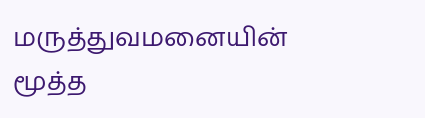மருத்துவமனையின் மூத்த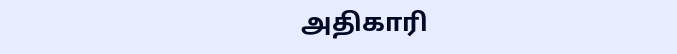அதிகாரி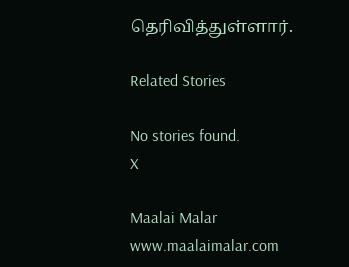தெரிவித்துள்ளார்.

Related Stories

No stories found.
X

Maalai Malar
www.maalaimalar.com